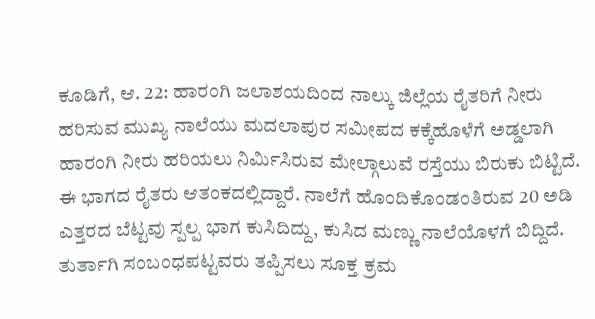ಕೂಡಿಗೆ, ಆ. 22: ಹಾರಂಗಿ ಜಲಾಶಯದಿಂದ ನಾಲ್ಕು ಜಿಲ್ಲೆಯ ರೈತರಿಗೆ ನೀರು ಹರಿಸುವ ಮುಖ್ಯ ನಾಲೆಯು ಮದಲಾಪುರ ಸಮೀಪದ ಕಕ್ಕೆಹೊಳೆಗೆ ಅಡ್ಡಲಾಗಿ ಹಾರಂಗಿ ನೀರು ಹರಿಯಲು ನಿರ್ಮಿಸಿರುವ ಮೇಲ್ಗಾಲುವೆ ರಸ್ತೆಯು ಬಿರುಕು ಬಿಟ್ಟಿದೆ. ಈ ಭಾಗದ ರೈತರು ಆತಂಕದಲ್ಲಿದ್ದಾರೆ. ನಾಲೆಗೆ ಹೊಂದಿಕೊಂಡಂತಿರುವ 20 ಅಡಿ ಎತ್ತರದ ಬೆಟ್ಟವು ಸ್ಪಲ್ಪ ಭಾಗ ಕುಸಿದಿದ್ದು, ಕುಸಿದ ಮಣ್ಣು ನಾಲೆಯೊಳಗೆ ಬಿದ್ದಿದೆ. ತುರ್ತಾಗಿ ಸಂಬಂಧಪಟ್ಟವರು ತಪ್ಪಿಸಲು ಸೂಕ್ತ ಕ್ರಮ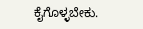ಕೈಗೊಳ್ಳಬೇಕು.